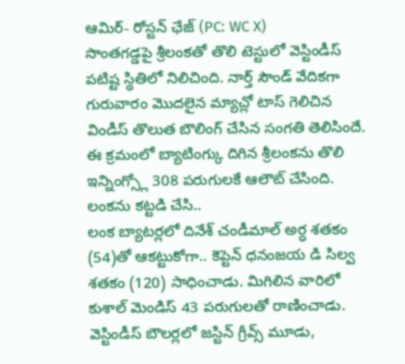ఆమిర్- రోస్టన్ ఛేజ్ (PC: WC X)
సొంతగడ్డపై శ్రీలంకతో తొలి టెస్టులో వెస్టిండీస్ పటిష్ట స్థితిలో నిలిచింది. నార్త్ సౌండ్ వేదికగా గురువారం మొదలైన మ్యాచ్లో టాస్ గెలిచిన విండీస్ తొలుత బౌలింగ్ చేసిన సంగతి తెలిసిందే. ఈ క్రమంలో బ్యాటింగ్కు దిగిన శ్రీలంకను తొలి ఇన్నింగ్స్లో 308 పరుగులకే ఆలౌట్ చేసింది.
లంకను కట్టడి చేసి..
లంక బ్యాటర్లలో దినేశ్ చండీమాల్ అర్ధ శతకం (54)తో ఆకట్టుకోగా.. కెప్టెన్ ధనంజయ డి సిల్వ శతకం (120) సాధించాడు. మిగిలిన వారిలో కుశాల్ మెండిస్ 43 పరుగులతో రాణించాడు. వెస్టిండీస్ బౌలర్లలో జస్టిన్ గ్రీవ్స్ మూడు,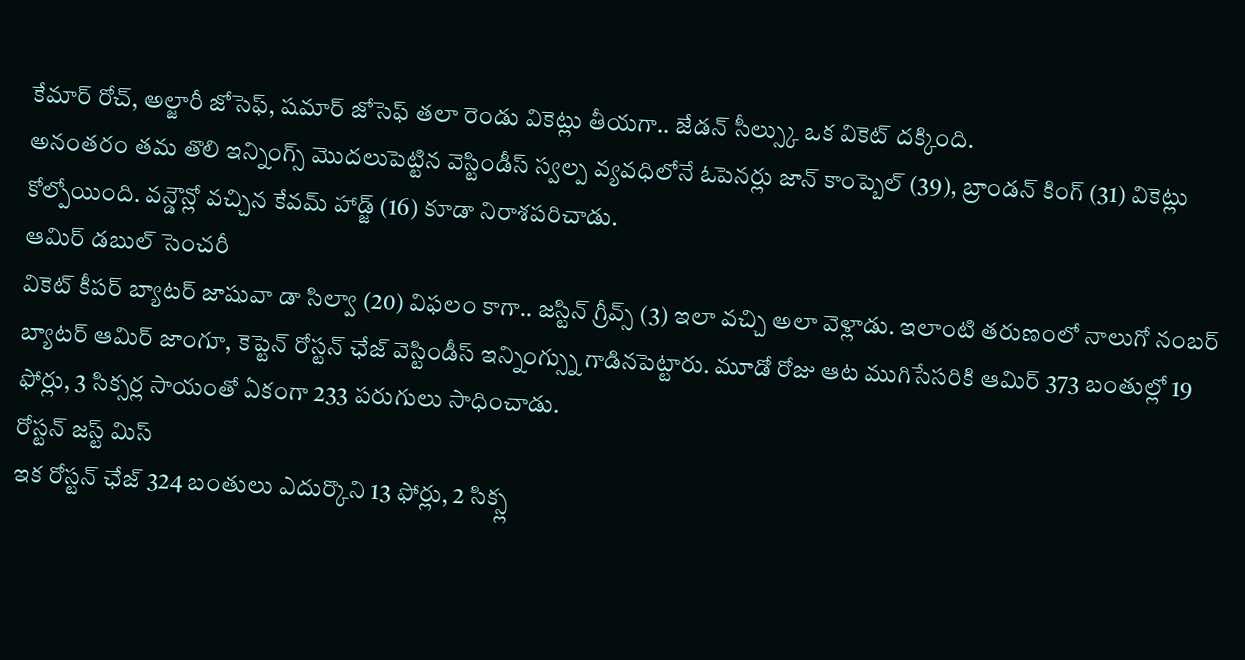కేమార్ రోచ్, అల్జారీ జోసెఫ్, షమార్ జోసెఫ్ తలా రెండు వికెట్లు తీయగా.. జేడన్ సీల్స్కు ఒక వికెట్ దక్కింది.
అనంతరం తమ తొలి ఇన్నింగ్స్ మొదలుపెట్టిన వెస్టిండీస్ స్వల్ప వ్యవధిలోనే ఓపెనర్లు జాన్ కాంప్బెల్ (39), బ్రాండన్ కింగ్ (31) వికెట్లు కోల్పోయింది. వన్డౌన్లో వచ్చిన కేవమ్ హాడ్జ్ (16) కూడా నిరాశపరిచాడు.
ఆమిర్ డబుల్ సెంచరీ
వికెట్ కీపర్ బ్యాటర్ జాషువా డా సిల్వా (20) విఫలం కాగా.. జస్టిన్ గ్రీవ్స్ (3) ఇలా వచ్చి అలా వెళ్లాడు. ఇలాంటి తరుణంలో నాలుగో నంబర్ బ్యాటర్ ఆమిర్ జాంగూ, కెప్టెన్ రోస్టన్ ఛేజ్ వెస్టిండీస్ ఇన్నింగ్స్ను గాడినపెట్టారు. మూడో రోజు ఆట ముగిసేసరికి ఆమిర్ 373 బంతుల్లో 19 ఫోర్లు, 3 సిక్సర్ల సాయంతో ఏకంగా 233 పరుగులు సాధించాడు.
రోస్టన్ జస్ట్ మిస్
ఇక రోస్టన్ ఛేజ్ 324 బంతులు ఎదుర్కొని 13 ఫోర్లు, 2 సిక్స్ల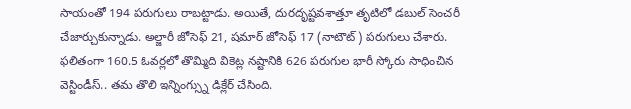సాయంతో 194 పరుగులు రాబట్టాడు. అయితే, దురదృష్టవశాత్తూ తృటిలో డబుల్ సెంచరీ చేజార్చుకున్నాడు. అల్జారీ జోసెఫ్ 21, షమార్ జోసెఫ్ 17 (నాటౌట్) పరుగులు చేశారు. ఫలితంగా 160.5 ఓవర్లలో తొమ్మిది వికెట్ల నష్టానికి 626 పరుగుల భారీ స్కోరు సాధించిన వెస్టిండీస్.. తమ తొలి ఇన్నింగ్స్ను డిక్లేర్ చేసింది.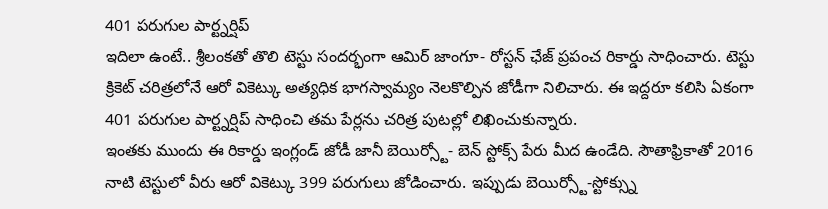401 పరుగుల పార్ట్నర్షిప్
ఇదిలా ఉంటే.. శ్రీలంకతో తొలి టెస్టు సందర్భంగా ఆమిర్ జాంగూ- రోస్టన్ ఛేజ్ ప్రపంచ రికార్డు సాధించారు. టెస్టు క్రికెట్ చరిత్రలోనే ఆరో వికెట్కు అత్యధిక భాగస్వామ్యం నెలకొల్పిన జోడీగా నిలిచారు. ఈ ఇద్దరూ కలిసి ఏకంగా 401 పరుగుల పార్ట్నర్షిప్ సాధించి తమ పేర్లను చరిత్ర పుటల్లో లిఖించుకున్నారు.
ఇంతకు ముందు ఈ రికార్డు ఇంగ్లండ్ జోడీ జానీ బెయిర్స్టో- బెన్ స్టోక్స్ పేరు మీద ఉండేది. సౌతాఫ్రికాతో 2016 నాటి టెస్టులో వీరు ఆరో వికెట్కు 399 పరుగులు జోడించారు. ఇప్పుడు బెయిర్స్టో-స్టోక్స్ను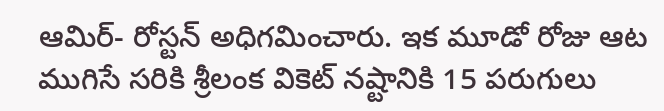ఆమిర్- రోస్టన్ అధిగమించారు. ఇక మూడో రోజు ఆట ముగిసే సరికి శ్రీలంక వికెట్ నష్టానికి 15 పరుగులు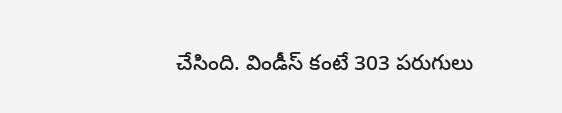చేసింది. విండీస్ కంటే 303 పరుగులు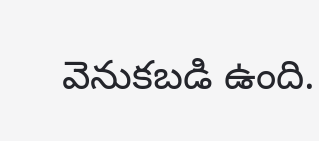వెనుకబడి ఉంది.